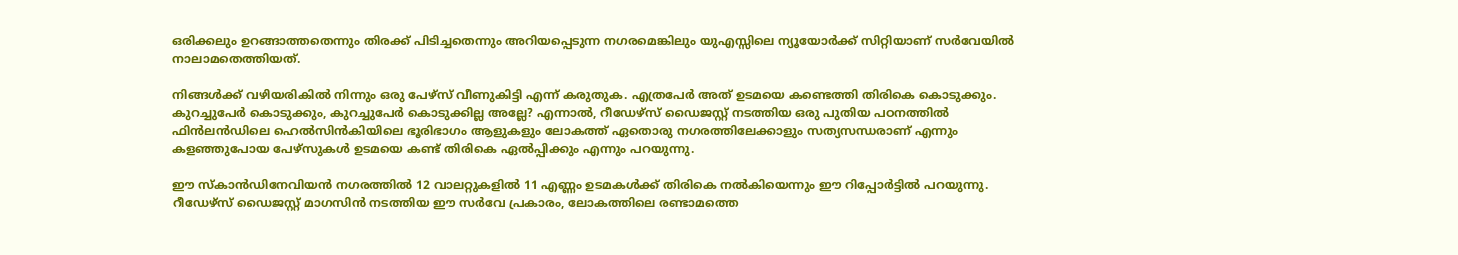ഒരിക്കലും ഉറങ്ങാത്തതെന്നും തിരക്ക് പിടിച്ചതെന്നും അറിയപ്പെടുന്ന നഗരമെങ്കിലും യുഎസ്സിലെ ന്യൂയോര്‍ക്ക് സിറ്റിയാണ് സര്‍വേയില്‍ നാലാമതെത്തിയത്.

നിങ്ങള്‍ക്ക് വഴിയരികില്‍ നിന്നും ഒരു പേഴ്സ് വീണുകിട്ടി എന്ന് കരുതുക. എത്രപേര്‍ അത് ഉടമയെ കണ്ടെത്തി തിരികെ കൊടുക്കും. കുറച്ചുപേര്‍ കൊടുക്കും, കുറച്ചുപേര്‍ കൊടുക്കില്ല അല്ലേ? എന്നാല്‍, റീഡേഴ്സ് ഡൈജസ്റ്റ് നടത്തിയ ഒരു പുതിയ പഠനത്തില്‍ ഫിന്‍ലന്‍ഡിലെ ഹെല്‍സിന്‍കിയിലെ ഭൂരിഭാഗം ആളുകളും ലോകത്ത് ഏതൊരു നഗരത്തിലേക്കാളും സത്യസന്ധരാണ് എന്നും കളഞ്ഞുപോയ പേഴ്സുകള്‍ ഉടമയെ കണ്ട് തിരികെ ഏല്‍പ്പിക്കും എന്നും പറയുന്നു.

ഈ സ്കാൻഡിനേവിയൻ നഗരത്തില്‍ 12 വാലറ്റുകളിൽ 11 എണ്ണം ഉടമകൾക്ക് തിരികെ നൽകിയെന്നും ഈ റിപ്പോര്‍ട്ടില്‍ പറയുന്നു. റീഡേഴ്സ് ഡൈജസ്റ്റ് മാഗസിൻ നടത്തിയ ഈ സർവേ പ്രകാരം, ലോകത്തിലെ രണ്ടാമത്തെ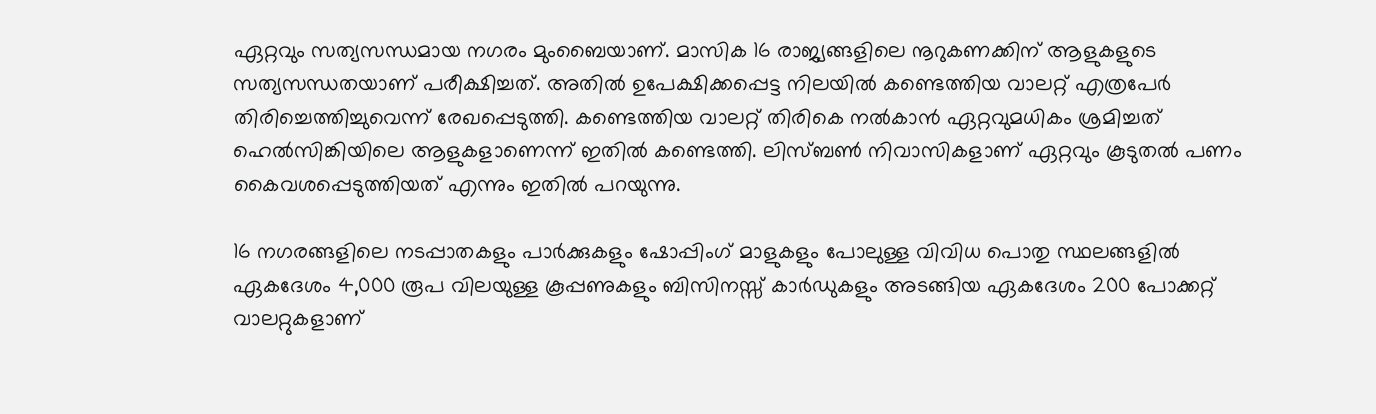ഏറ്റവും സത്യസന്ധമായ നഗരം മുംബൈയാണ്. മാസിക 16 രാജ്യങ്ങളിലെ നൂറുകണക്കിന് ആളുകളുടെ സത്യസന്ധതയാണ് പരീക്ഷിച്ചത്. അതില്‍ ഉപേക്ഷിക്കപ്പെട്ട നിലയിൽ കണ്ടെത്തിയ വാലറ്റ് എത്രപേർ തിരിച്ചെത്തിച്ചുവെന്ന് രേഖപ്പെടുത്തി. കണ്ടെത്തിയ വാലറ്റ് തിരികെ നൽകാന്‍ ഏറ്റവുമധികം ശ്രമിച്ചത് ഹെൽസിങ്കിയിലെ ആളുകളാണെന്ന് ഇതില്‍ കണ്ടെത്തി. ലിസ്ബൺ നിവാസികളാണ് ഏറ്റവും കൂടുതൽ പണം കൈവശപ്പെടുത്തിയത് എന്നും ഇതില്‍ പറയുന്നു.

16 നഗരങ്ങളിലെ നടപ്പാതകളും പാർക്കുകളും ഷോപ്പിംഗ് മാളുകളും പോലുള്ള വിവിധ പൊതു സ്ഥലങ്ങളിൽ ഏകദേശം 4,000 രൂപ വിലയുള്ള കൂപ്പണുകളും ബിസിനസ്സ് കാർഡുകളും അടങ്ങിയ ഏകദേശം 200 പോക്കറ്റ് വാലറ്റുകളാണ്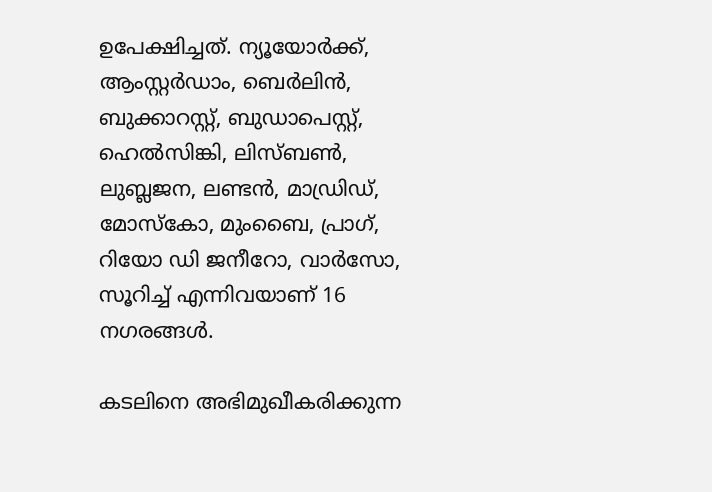ഉപേക്ഷിച്ചത്. ന്യൂയോർക്ക്, ആംസ്റ്റർഡാം, ബെർലിൻ, ബുക്കാറസ്റ്റ്, ബുഡാപെസ്റ്റ്, ഹെൽസിങ്കി, ലിസ്ബൺ, ലുബ്ലജന, ലണ്ടൻ, മാഡ്രിഡ്, മോസ്കോ, മുംബൈ, പ്രാഗ്, റിയോ ഡി ജനീറോ, വാർസോ, സൂറിച്ച് എന്നിവയാണ് 16 നഗരങ്ങള്‍.

കടലിനെ അഭിമുഖീകരിക്കുന്ന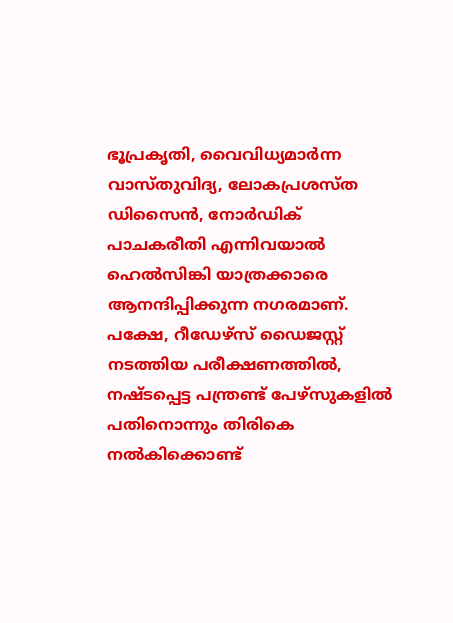ഭൂപ്രകൃതി, വൈവിധ്യമാർന്ന വാസ്തുവിദ്യ, ലോകപ്രശസ്ത ഡിസൈൻ, നോർഡിക് പാചകരീതി എന്നിവയാൽ ഹെൽസിങ്കി യാത്രക്കാരെ ആനന്ദിപ്പിക്കുന്ന നഗരമാണ്. പക്ഷേ, റീഡേഴ്സ് ഡൈജസ്റ്റ് നടത്തിയ പരീക്ഷണത്തില്‍, നഷ്ടപ്പെട്ട പന്ത്രണ്ട് പേഴ്സുകളിൽ പതിനൊന്നും തിരികെ നൽകിക്കൊണ്ട്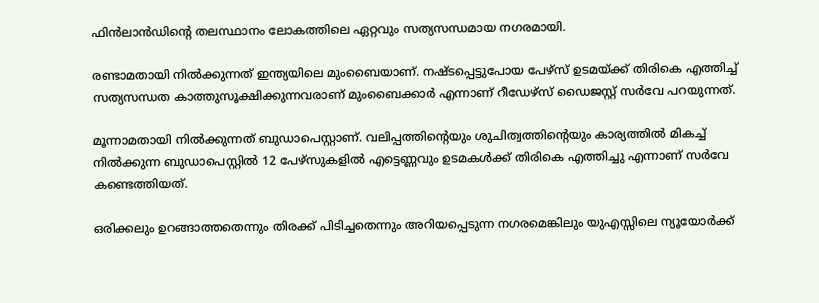ഫിൻലാൻഡിന്റെ തലസ്ഥാനം ലോകത്തിലെ ഏറ്റവും സത്യസന്ധമായ നഗരമായി.

രണ്ടാമതായി നില്‍ക്കുന്നത് ഇന്ത്യയിലെ മുംബൈയാണ്. നഷ്ടപ്പെട്ടുപോയ പേഴ്സ് ഉടമയ്ക്ക് തിരികെ എത്തിച്ച് സത്യസന്ധത കാത്തുസൂക്ഷിക്കുന്നവരാണ് മുംബൈക്കാര്‍ എന്നാണ് റീഡേഴ്സ് ഡൈജസ്റ്റ് സര്‍വേ പറയുന്നത്.

മൂന്നാമതായി നില്‍ക്കുന്നത് ബുഡാപെസ്റ്റാണ്. വലിപ്പത്തിന്‍റെയും ശുചിത്വത്തിന്‍റെയും കാര്യത്തില്‍ മികച്ച് നില്‍ക്കുന്ന ബുഡാപെസ്റ്റില്‍ 12 പേഴ്സുകളില്‍ എട്ടെണ്ണവും ഉടമകള്‍ക്ക് തിരികെ എത്തിച്ചു എന്നാണ് സര്‍വേ കണ്ടെത്തിയത്.

ഒരിക്കലും ഉറങ്ങാത്തതെന്നും തിരക്ക് പിടിച്ചതെന്നും അറിയപ്പെടുന്ന നഗരമെങ്കിലും യുഎസ്സിലെ ന്യൂയോര്‍ക്ക്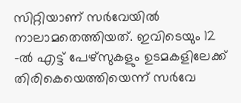സിറ്റിയാണ് സര്‍വേയില്‍ നാലാമതെത്തിയത്. ഇവിടെയും 12 -ല്‍ എട്ട് പേഴ്സുകളും ഉടമകളിലേക്ക് തിരികെയെത്തിയെന്ന് സര്‍വേ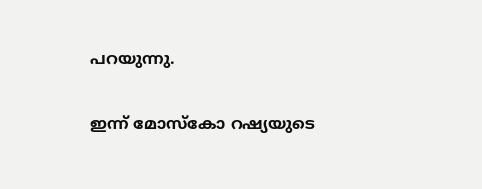പറയുന്നു.

ഇന്ന് മോസ്കോ റഷ്യയുടെ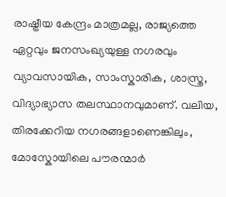രാഷ്ട്രീയ കേന്ദ്രം മാത്രമല്ല, രാജ്യത്തെ ഏറ്റവും ജനസംഖ്യയുള്ള നഗരവും വ്യാവസായിക, സാംസ്കാരിക, ശാസ്ത്ര, വിദ്യാഭ്യാസ തലസ്ഥാനവുമാണ്. വലിയ, തിരക്കേറിയ നഗരങ്ങളാണെങ്കിലും, മോസ്കോയിലെ പൗരന്മാർ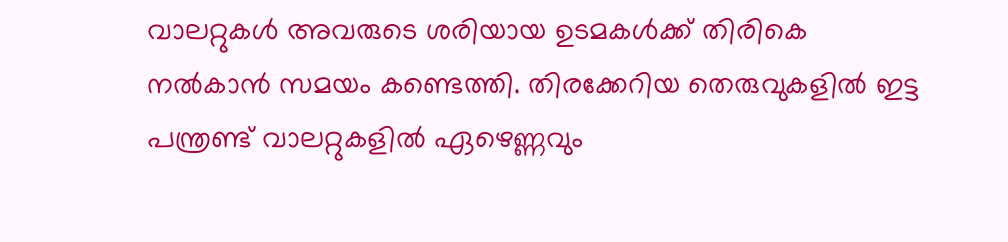വാലറ്റുകൾ അവരുടെ ശരിയായ ഉടമകൾക്ക് തിരികെ നൽകാൻ സമയം കണ്ടെത്തി. തിരക്കേറിയ തെരുവുകളിൽ ഇട്ട പന്ത്രണ്ട് വാലറ്റുകളിൽ ഏഴെണ്ണവും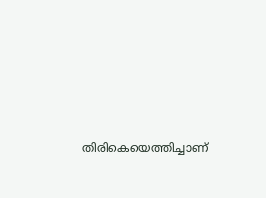തിരികെയെത്തിച്ചാണ്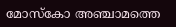മോസ്കോ അഞ്ചാമത്തെ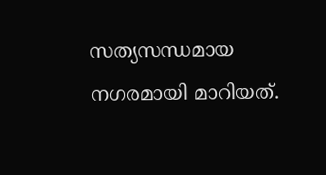സത്യസന്ധമായ നഗരമായി മാറിയത്.